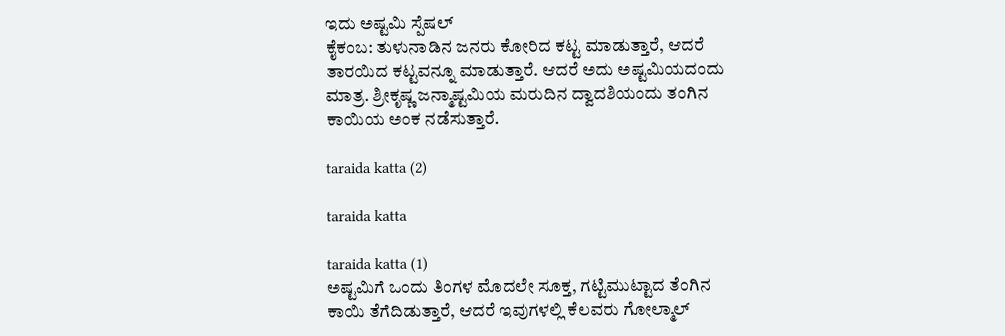ಇದು ಅಷ್ಟಮಿ ಸ್ಪೆಷಲ್
ಕೈಕಂಬ: ತುಳುನಾಡಿನ ಜನರು ಕೋರಿದ ಕಟ್ಟ ಮಾಡುತ್ತಾರೆ, ಆದರೆ ತಾರಯಿದ ಕಟ್ಟವನ್ನೂ ಮಾಡುತ್ತಾರೆ. ಆದರೆ ಅದು ಅಷ್ಟಮಿಯದಂದು ಮಾತ್ರ. ಶ್ರೀಕೃಷ್ಣ ಜನ್ಮಾಷ್ಟಮಿಯ ಮರುದಿನ ದ್ವಾದಶಿಯಂದು ತಂಗಿನ ಕಾಯಿಯ ಅಂಕ ನಡೆಸುತ್ತಾರೆ.

taraida katta (2)

taraida katta

taraida katta (1)
ಅಷ್ಟಮಿಗೆ ಒಂದು ತಿಂಗಳ ಮೊದಲೇ ಸೂಕ್ತ, ಗಟ್ಟಿಮುಟ್ಟಾದ ತೆಂಗಿನ ಕಾಯಿ ತೆಗೆದಿಡುತ್ತಾರೆ, ಆದರೆ ಇವುಗಳಲ್ಲಿ ಕೆಲವರು ಗೋಲ್ಮಾಲ್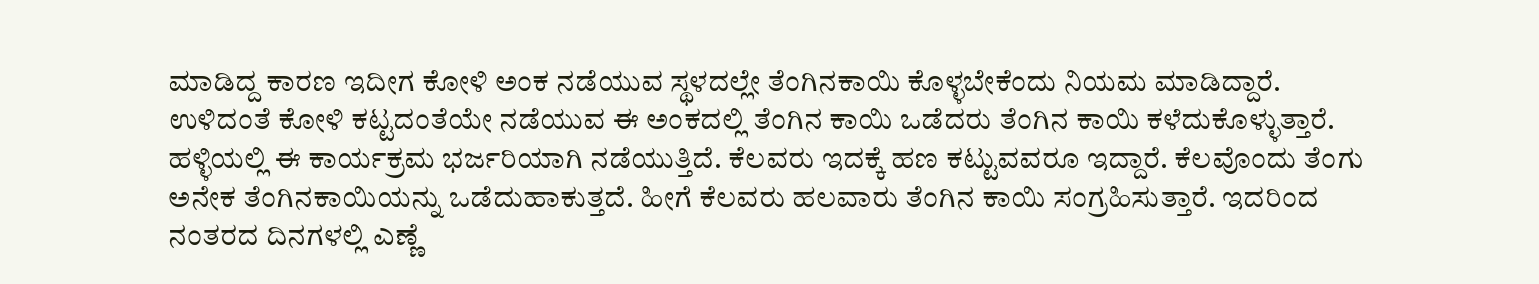ಮಾಡಿದ್ದ ಕಾರಣ ಇದೀಗ ಕೋಳಿ ಅಂಕ ನಡೆಯುವ ಸ್ಥಳದಲ್ಲೇ ತೆಂಗಿನಕಾಯಿ ಕೊಳ್ಳಬೇಕೆಂದು ನಿಯಮ ಮಾಡಿದ್ದಾರೆ.
ಉಳಿದಂತೆ ಕೋಳಿ ಕಟ್ಟದಂತೆಯೇ ನಡೆಯುವ ಈ ಅಂಕದಲ್ಲಿ ತೆಂಗಿನ ಕಾಯಿ ಒಡೆದರು ತೆಂಗಿನ ಕಾಯಿ ಕಳೆದುಕೊಳ್ಳುತ್ತಾರೆ.
ಹಳ್ಳಿಯಲ್ಲಿ ಈ ಕಾರ್ಯಕ್ರಮ ಭರ್ಜರಿಯಾಗಿ ನಡೆಯುತ್ತಿದೆ. ಕೆಲವರು ಇದಕ್ಕೆ ಹಣ ಕಟ್ಟುವವರೂ ಇದ್ದಾರೆ. ಕೆಲವೊಂದು ತೆಂಗು ಅನೇಕ ತೆಂಗಿನಕಾಯಿಯನ್ನು ಒಡೆದುಹಾಕುತ್ತದೆ. ಹೀಗೆ ಕೆಲವರು ಹಲವಾರು ತೆಂಗಿನ ಕಾಯಿ ಸಂಗ್ರಹಿಸುತ್ತಾರೆ. ಇದರಿಂದ ನಂತರದ ದಿನಗಳಲ್ಲಿ ಎಣ್ಣೆ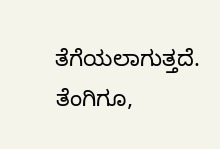ತೆಗೆಯಲಾಗುತ್ತದೆ.
ತೆಂಗಿಗೂ,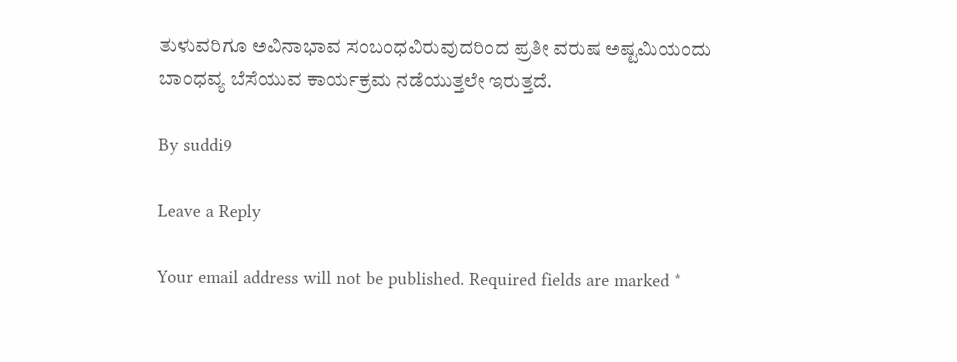ತುಳುವರಿಗೂ ಅವಿನಾಭಾವ ಸಂಬಂಧವಿರುವುದರಿಂದ ಪ್ರತೀ ವರುಷ ಅಷ್ಟಮಿಯಂದು ಬಾಂಧವ್ಯ ಬೆಸೆಯುವ ಕಾರ್ಯಕ್ರಮ ನಡೆಯುತ್ತಲೇ ಇರುತ್ತದೆ.

By suddi9

Leave a Reply

Your email address will not be published. Required fields are marked *